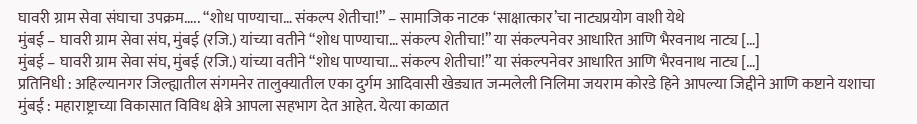घावरी ग्राम सेवा संघाचा उपक्रम….. “शोध पाण्याचा… संकल्प शेतीचा!” – सामाजिक नाटक ‘साक्षात्कार’चा नाट्यप्रयोग वाशी येथे
मुंबई – घावरी ग्राम सेवा संघ, मुंबई (रजि.) यांच्या वतीने “शोध पाण्याचा… संकल्प शेतीचा!” या संकल्पनेवर आधारित आणि भैरवनाथ नाट्य […]
मुंबई – घावरी ग्राम सेवा संघ, मुंबई (रजि.) यांच्या वतीने “शोध पाण्याचा… संकल्प शेतीचा!” या संकल्पनेवर आधारित आणि भैरवनाथ नाट्य […]
प्रतिनिधी : अहिल्यानगर जिल्ह्यातील संगमनेर तालुक्यातील एका दुर्गम आदिवासी खेड्यात जन्मलेली निलिमा जयराम कोरडे हिने आपल्या जिद्दीने आणि कष्टाने यशाचा
मुंबई : महाराष्ट्राच्या विकासात विविध क्षेत्रे आपला सहभाग देत आहेत. येत्या काळात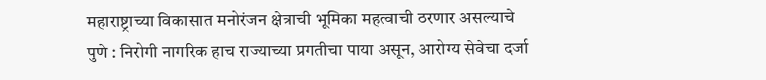महाराष्ट्राच्या विकासात मनोरंजन क्षेत्राची भूमिका महत्वाची ठरणार असल्याचे
पुणे : निरोगी नागरिक हाच राज्याच्या प्रगतीचा पाया असून, आरोग्य सेवेचा दर्जा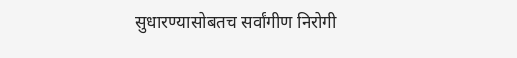सुधारण्यासोबतच सर्वांगीण निरोगी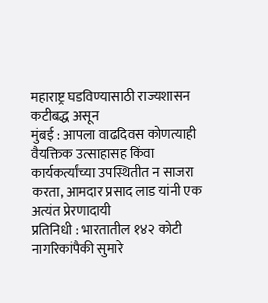महाराष्ट्र घडविण्यासाठी राज्यशासन कटीबद्ध असून
मुंबई : आपला वाढदिवस कोणत्याही वैयक्तिक उत्साहासह किंवा कार्यकर्त्यांच्या उपस्थितीत न साजरा करता, आमदार प्रसाद लाड यांनी एक अत्यंत प्रेरणादायी
प्रतिनिधी : भारतातील १४२ कोटी नागरिकांपैकी सुमारे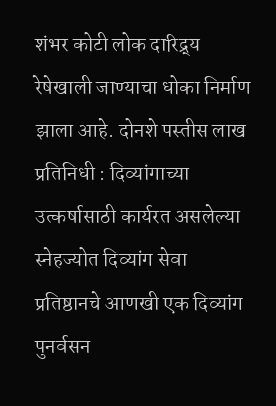शंभर कोटी लोक दारिद्र्य रेषेखाली जाण्याचा धोका निर्माण झाला आहे. दोनशे पस्तीस लाख
प्रतिनिधी : दिव्यांगाच्या उत्कर्षासाठी कार्यरत असलेल्या स्नेहज्योत दिव्यांग सेवा प्रतिष्ठानचे आणखी एक दिव्यांग पुनर्वसन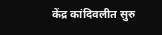केंद्र कांदिवलीत सुरु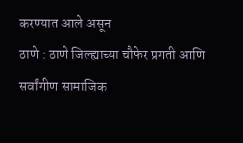करण्यात आले असून
ठाणे : ठाणे जिल्ह्याच्या चौफेर प्रगती आणि सर्वांगीण सामाजिक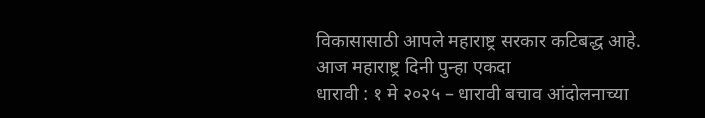विकासासाठी आपले महाराष्ट्र सरकार कटिबद्ध आहे. आज महाराष्ट्र दिनी पुन्हा एकदा
धारावी : १ मे २०२५ – धारावी बचाव आंदोलनाच्या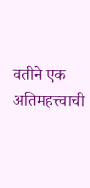वतीने एक अतिमहत्त्वाची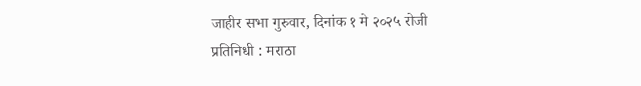जाहीर सभा गुरुवार, दिनांक १ मे २०२५ रोजी
प्रतिनिधी : मराठा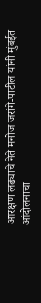आरक्षण लढ्याचे नेते मनोज जरांगे-पाटील यांनी मुंबईत आंदोलनाचा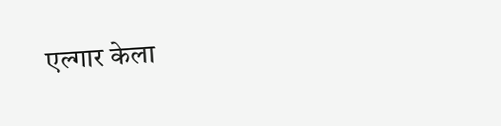एल्गार केला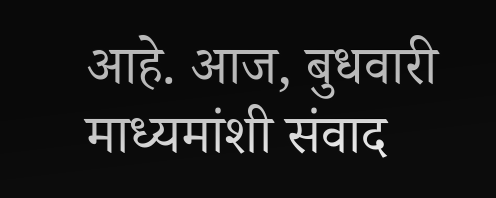आहे. आज, बुधवारी माध्यमांशी संवाद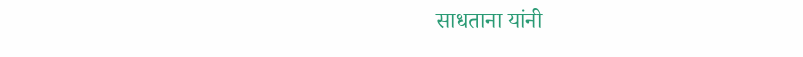साधताना यांनी